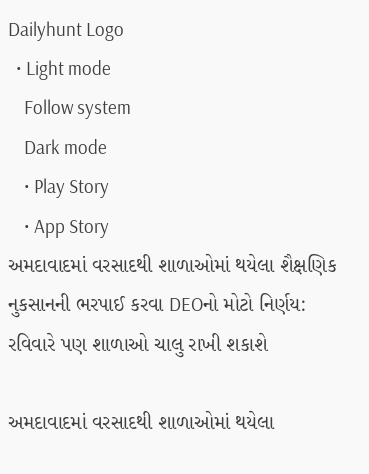Dailyhunt Logo
  • Light mode
    Follow system
    Dark mode
    • Play Story
    • App Story
અમદાવાદમાં વરસાદથી શાળાઓમાં થયેલા શૈક્ષણિક નુકસાનની ભરપાઈ કરવા DEOનો મોટો નિર્ણય: રવિવારે પણ શાળાઓ ચાલુ રાખી શકાશે

અમદાવાદમાં વરસાદથી શાળાઓમાં થયેલા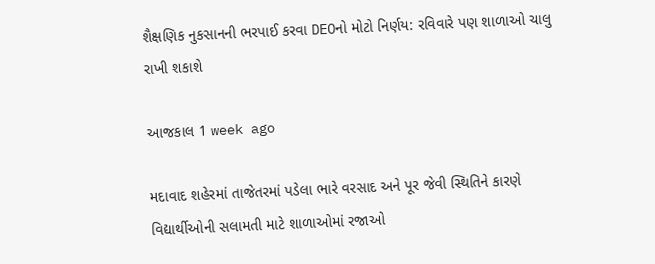શૈક્ષણિક નુકસાનની ભરપાઈ કરવા DEOનો મોટો નિર્ણય: રવિવારે પણ શાળાઓ ચાલુ રાખી શકાશે

આજકાલ 1 week ago

મદાવાદ શહેરમાં તાજેતરમાં પડેલા ભારે વરસાદ અને પૂર જેવી સ્થિતિને કારણે વિદ્યાર્થીઓની સલામતી માટે શાળાઓમાં રજાઓ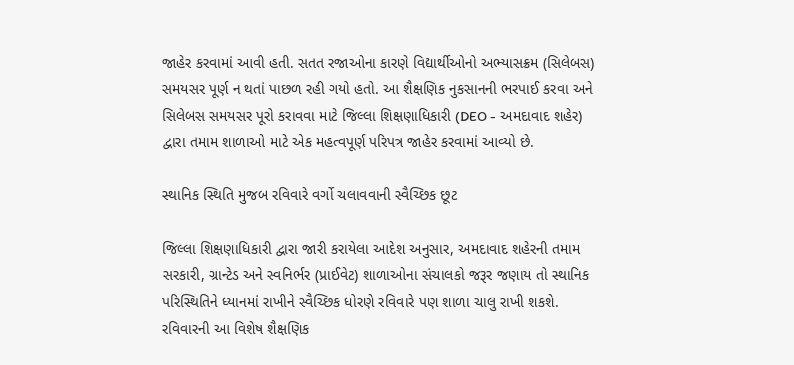જાહેર કરવામાં આવી હતી. સતત રજાઓના કારણે વિદ્યાર્થીઓનો અભ્યાસક્રમ (સિલેબસ) સમયસર પૂર્ણ ન થતાં પાછળ રહી ગયો હતો. આ શૈક્ષણિક નુકસાનની ભરપાઈ કરવા અને સિલેબસ સમયસર પૂરો કરાવવા માટે જિલ્લા શિક્ષણાધિકારી (DEO - અમદાવાદ શહેર) દ્વારા તમામ શાળાઓ માટે એક મહત્વપૂર્ણ પરિપત્ર જાહેર કરવામાં આવ્યો છે.

સ્થાનિક સ્થિતિ મુજબ રવિવારે વર્ગો ચલાવવાની સ્વૈચ્છિક છૂટ

જિલ્લા શિક્ષણાધિકારી દ્વારા જારી કરાયેલા આદેશ અનુસાર, અમદાવાદ શહેરની તમામ સરકારી, ગ્રાન્ટેડ અને સ્વનિર્ભર (પ્રાઈવેટ) શાળાઓના સંચાલકો જરૂર જણાય તો સ્થાનિક પરિસ્થિતિને ધ્યાનમાં રાખીને સ્વૈચ્છિક ધોરણે રવિવારે પણ શાળા ચાલુ રાખી શકશે. રવિવારની આ વિશેષ શૈક્ષણિક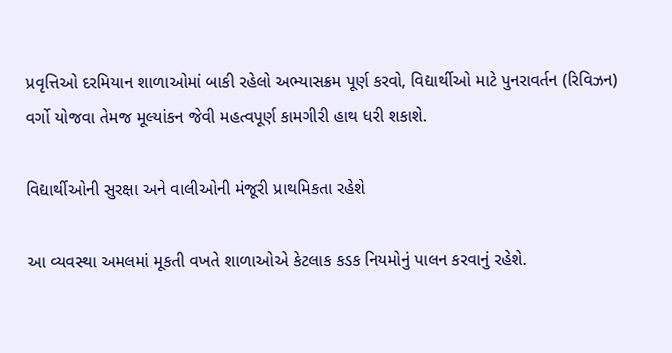પ્રવૃત્તિઓ દરમિયાન શાળાઓમાં બાકી રહેલો અભ્યાસક્રમ પૂર્ણ કરવો, વિદ્યાર્થીઓ માટે પુનરાવર્તન (રિવિઝન) વર્ગો યોજવા તેમજ મૂલ્યાંકન જેવી મહત્વપૂર્ણ કામગીરી હાથ ધરી શકાશે.

વિદ્યાર્થીઓની સુરક્ષા અને વાલીઓની મંજૂરી પ્રાથમિકતા રહેશે

આ વ્યવસ્થા અમલમાં મૂકતી વખતે શાળાઓએ કેટલાક કડક નિયમોનું પાલન કરવાનું રહેશે.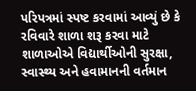પરિપત્રમાં સ્પષ્ટ કરવામાં આવ્યું છે કે રવિવારે શાળા શરૂ કરવા માટે શાળાઓએ વિદ્યાર્થીઓની સુરક્ષા, સ્વાસ્થ્ય અને હવામાનની વર્તમાન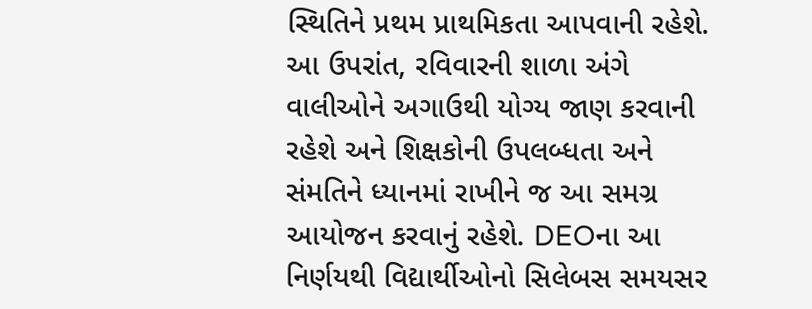સ્થિતિને પ્રથમ પ્રાથમિકતા આપવાની રહેશે. આ ઉપરાંત, રવિવારની શાળા અંગે વાલીઓને અગાઉથી યોગ્ય જાણ કરવાની રહેશે અને શિક્ષકોની ઉપલબ્ધતા અને સંમતિને ધ્યાનમાં રાખીને જ આ સમગ્ર આયોજન કરવાનું રહેશે. DEOના આ નિર્ણયથી વિદ્યાર્થીઓનો સિલેબસ સમયસર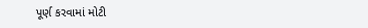પૂર્ણ કરવામાં મોટી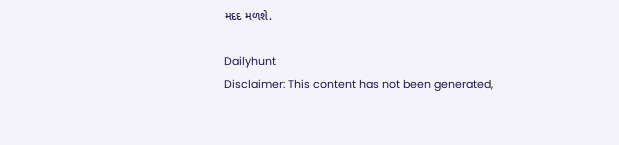મદદ મળશે.

Dailyhunt
Disclaimer: This content has not been generated,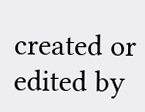created or edited by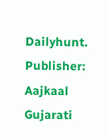Dailyhunt. Publisher: Aajkaal Gujarati